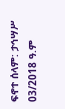ፍኖተ ሰላም: ታኅሣሥ 03/2018 ዓ.ም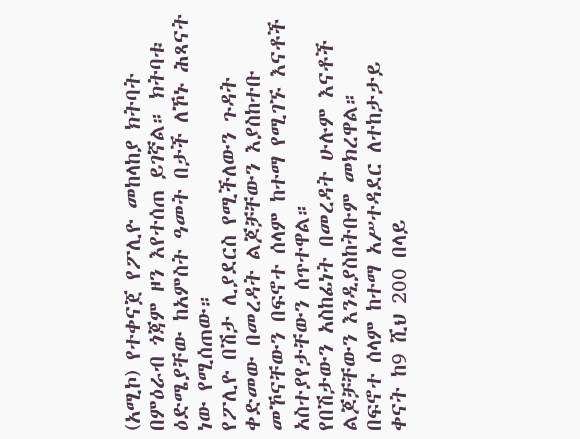(አሚኮ) የተቀናጀ የፖሊዮ መከላከያ ክትባት በምዕራብ ጎጃም ዞን እየተሰጠ ይገኛል። ክትባቱ ዕድሜያቸው ከአምስት ዓመት በታች ለኾኑ ሕጻናት ነው የሚሰጠው።
የፖሊዮ በሽታ ሊያደርስ የሚችለውን ጉዳት ቀድመው በመረዳት ልጆቻቸውን እያስከተቡ መኾናቸውን በፍኖተ ሰላም ከተማ የሚገኙ እናቶች አስተያየታቸውን ሰጥተዋል።
የበሽታውን አስከፊነት በመረዳት ሁሉም እናቶች ልጆቻቸውን እንዲያስከትቡም መክረዋል።
በፍኖተ ሰላም ከተማ አሥተዳደር ለተከታታይ ቀናት ከ9 ሺህ 200 በላይ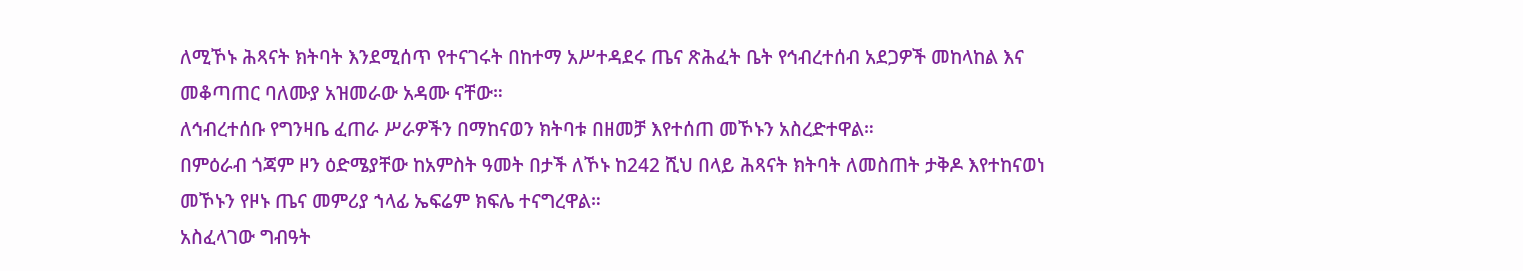ለሚኾኑ ሕጻናት ክትባት እንደሚሰጥ የተናገሩት በከተማ አሥተዳደሩ ጤና ጽሕፈት ቤት የኅብረተሰብ አደጋዎች መከላከል እና መቆጣጠር ባለሙያ አዝመራው አዳሙ ናቸው።
ለኅብረተሰቡ የግንዛቤ ፈጠራ ሥራዎችን በማከናወን ክትባቱ በዘመቻ እየተሰጠ መኾኑን አስረድተዋል።
በምዕራብ ጎጃም ዞን ዕድሜያቸው ከአምስት ዓመት በታች ለኾኑ ከ242 ሺህ በላይ ሕጻናት ክትባት ለመስጠት ታቅዶ እየተከናወነ መኾኑን የዞኑ ጤና መምሪያ ኀላፊ ኤፍሬም ክፍሌ ተናግረዋል።
አስፈላገው ግብዓት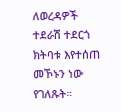ለወረዳዎች ተደራሽ ተደርጎ ክትባቱ እየተሰጠ መኾኑን ነው የገለጹት።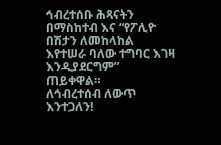ኅብረተሰቡ ሕጻናትን በማስከተብ እና “የፖሊዮ በሽታን ለመከላከል እየተሠራ ባለው ተግባር እገዛ እንዲያደርግም” ጠይቀዋል።
ለኅብረተሰብ ለውጥ እንተጋለን!